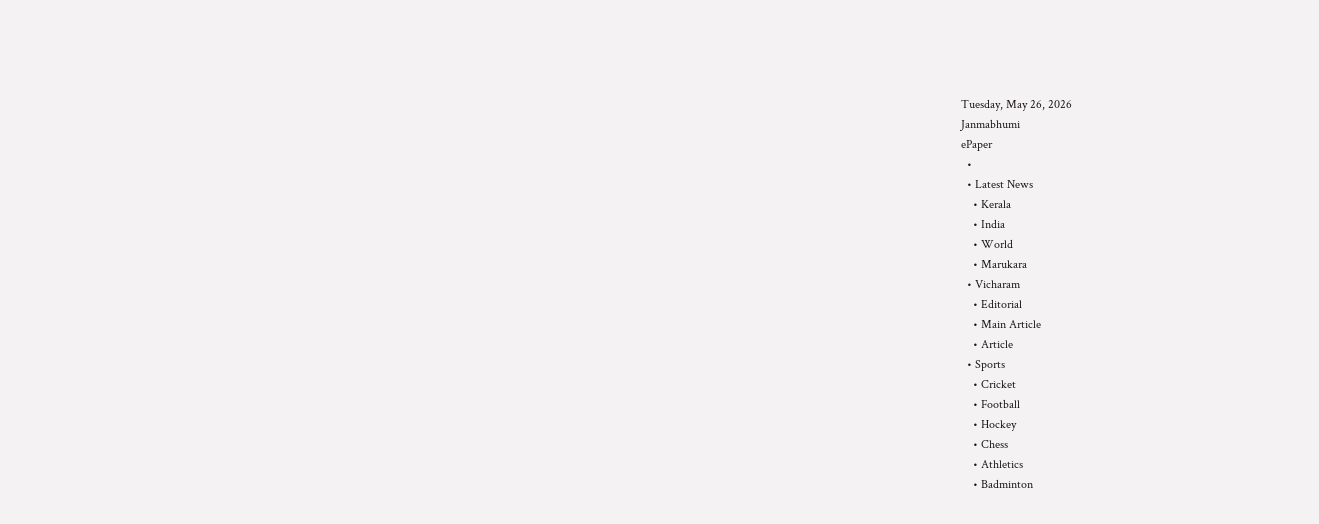Tuesday, May 26, 2026
Janmabhumi
ePaper
  •
  • Latest News
    • Kerala
    • India
    • World
    • Marukara
  • Vicharam
    • Editorial
    • Main Article
    • Article
  • Sports
    • Cricket
    • Football
    • Hockey
    • Chess
    • Athletics
    • Badminton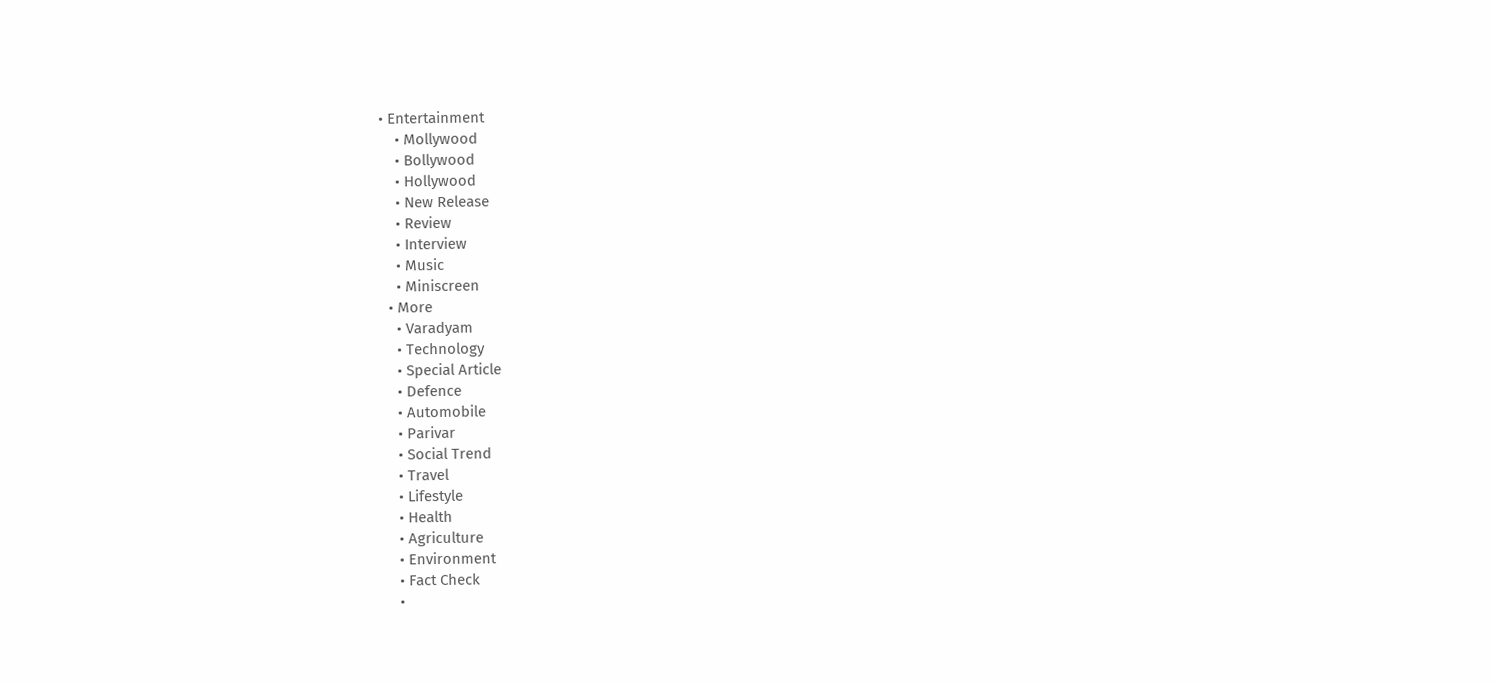• Entertainment
    • Mollywood
    • Bollywood
    • Hollywood
    • New Release
    • Review
    • Interview
    • Music
    • Miniscreen
  • More
    • Varadyam
    • Technology
    • Special Article
    • Defence
    • Automobile
    • Parivar
    • Social Trend
    • Travel
    • Lifestyle
    • Health
    • Agriculture
    • Environment
    • Fact Check
    •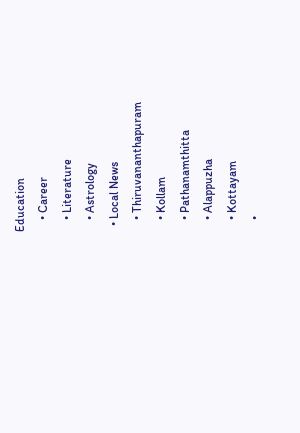Education
    • Career
    • Literature
    • Astrology
  • Local News
    • Thiruvananthapuram
    • Kollam
    • Pathanamthitta
    • Alappuzha
    • Kottayam
    •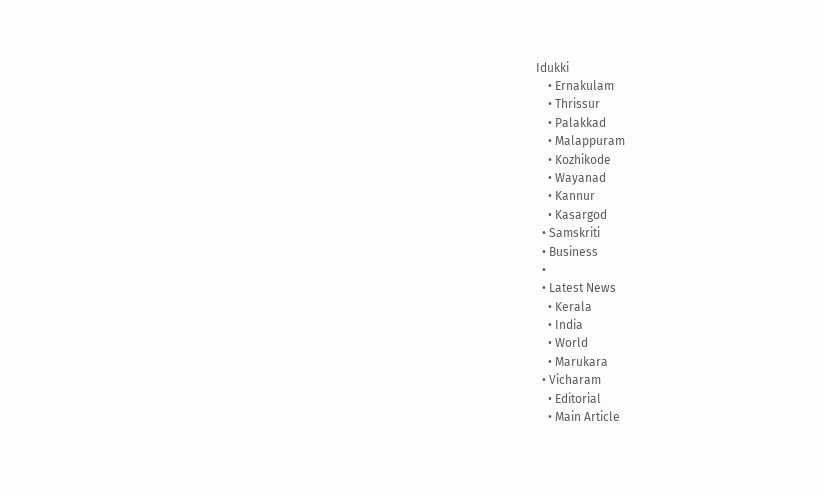Idukki
    • Ernakulam
    • Thrissur
    • Palakkad
    • Malappuram
    • Kozhikode
    • Wayanad
    • Kannur
    • Kasargod
  • Samskriti
  • Business
  •
  • Latest News
    • Kerala
    • India
    • World
    • Marukara
  • Vicharam
    • Editorial
    • Main Article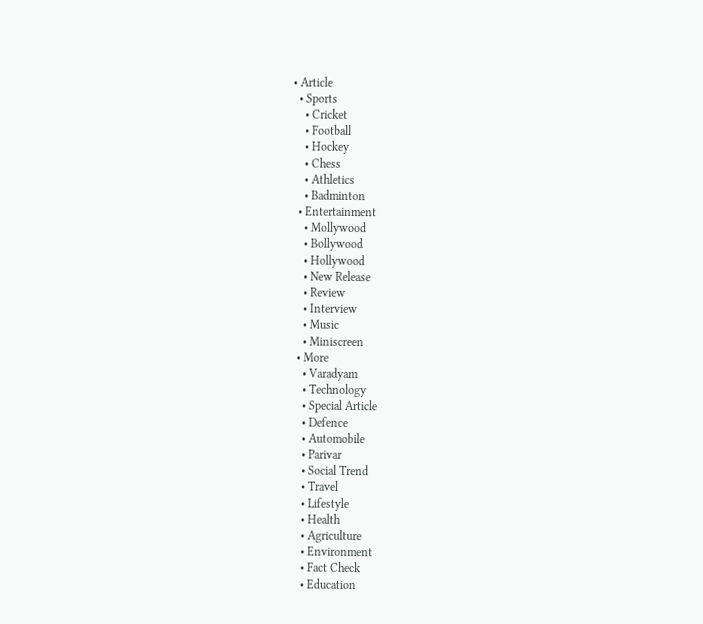• Article
  • Sports
    • Cricket
    • Football
    • Hockey
    • Chess
    • Athletics
    • Badminton
  • Entertainment
    • Mollywood
    • Bollywood
    • Hollywood
    • New Release
    • Review
    • Interview
    • Music
    • Miniscreen
  • More
    • Varadyam
    • Technology
    • Special Article
    • Defence
    • Automobile
    • Parivar
    • Social Trend
    • Travel
    • Lifestyle
    • Health
    • Agriculture
    • Environment
    • Fact Check
    • Education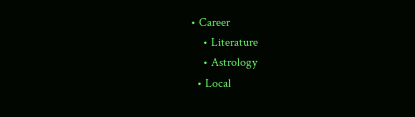• Career
    • Literature
    • Astrology
  • Local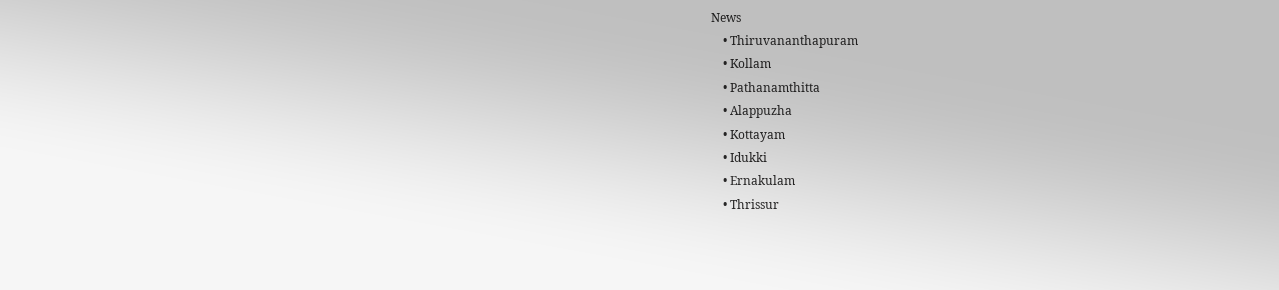News
    • Thiruvananthapuram
    • Kollam
    • Pathanamthitta
    • Alappuzha
    • Kottayam
    • Idukki
    • Ernakulam
    • Thrissur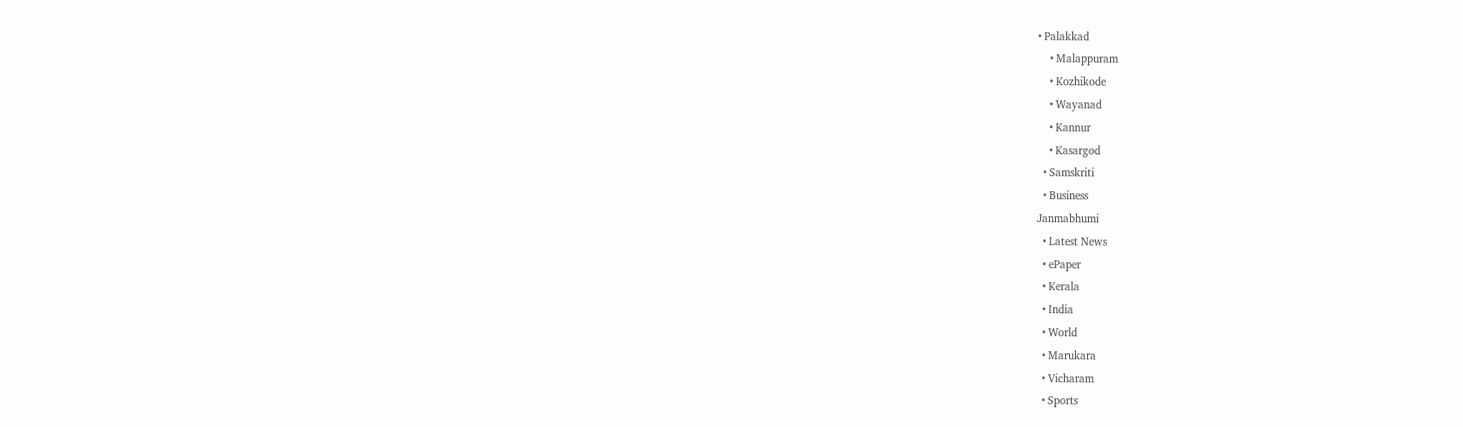• Palakkad
    • Malappuram
    • Kozhikode
    • Wayanad
    • Kannur
    • Kasargod
  • Samskriti
  • Business
Janmabhumi
  • Latest News
  • ePaper
  • Kerala
  • India
  • World
  • Marukara
  • Vicharam
  • Sports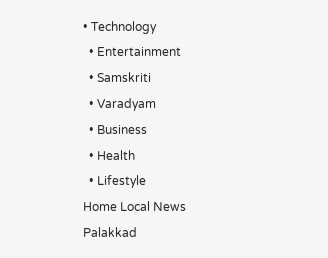• Technology
  • Entertainment
  • Samskriti
  • Varadyam
  • Business
  • Health
  • Lifestyle
Home Local News Palakkad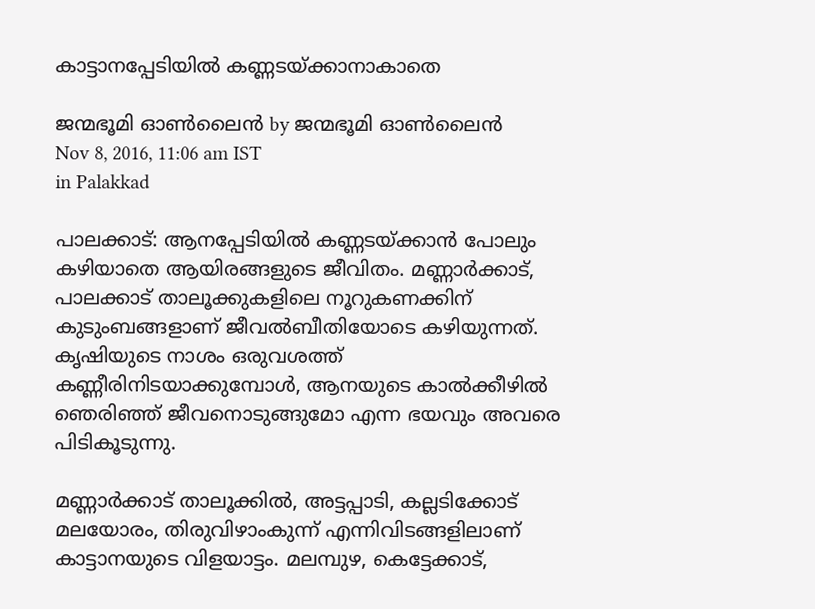കാട്ടാനപ്പേടിയില്‍ കണ്ണടയ്‌ക്കാനാകാതെ

ജന്മഭൂമി ഓണ്‍ലൈന്‍ by ജന്മഭൂമി ഓണ്‍ലൈന്‍
Nov 8, 2016, 11:06 am IST
in Palakkad

പാലക്കാട്: ആനപ്പേടിയില്‍ കണ്ണടയ്‌ക്കാന്‍ പോലും കഴിയാതെ ആയിരങ്ങളുടെ ജീവിതം. മണ്ണാര്‍ക്കാട്, പാലക്കാട് താലൂക്കുകളിലെ നൂറുകണക്കിന് കുടുംബങ്ങളാണ് ജീവല്‍ബീതിയോടെ കഴിയുന്നത്. കൃഷിയുടെ നാശം ഒരുവശത്ത് കണ്ണീരിനിടയാക്കുമ്പോള്‍, ആനയുടെ കാല്‍ക്കീഴില്‍ ഞെരിഞ്ഞ് ജീവനൊടുങ്ങുമോ എന്ന ഭയവും അവരെ പിടികൂടുന്നു.

മണ്ണാര്‍ക്കാട് താലൂക്കില്‍, അട്ടപ്പാടി, കല്ലടിക്കോട് മലയോരം, തിരുവിഴാംകുന്ന് എന്നിവിടങ്ങളിലാണ് കാട്ടാനയുടെ വിളയാട്ടം. മലമ്പുഴ, കെട്ടേക്കാട്,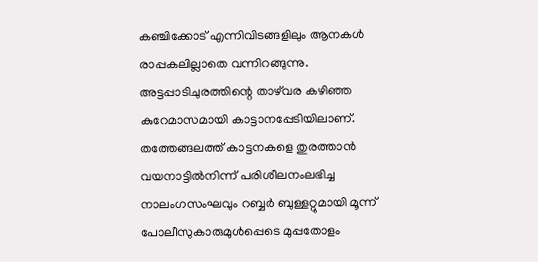കഞ്ചിക്കോട് എന്നിവിടങ്ങളിലും ആനകള്‍ രാപ്പകലില്ലാതെ വന്നിറങ്ങുന്നു. അട്ടപ്പാടിചുരത്തിന്റെ താഴ്‌വര കഴിഞ്ഞ കുറേമാസമായി കാട്ടാനപ്പേടിയിലാണ്. തത്തേങ്ങലത്ത് കാട്ടനകളെ തുരത്താന്‍ വയനാട്ടില്‍നിന്ന് പരിശീലനംലഭിച്ച നാലംഗസംഘവും റബ്ബര്‍ ബുള്ളറ്റുമായി മൂന്ന് പോലീസുകാരുമുള്‍പ്പെടെ മുപ്പതോളം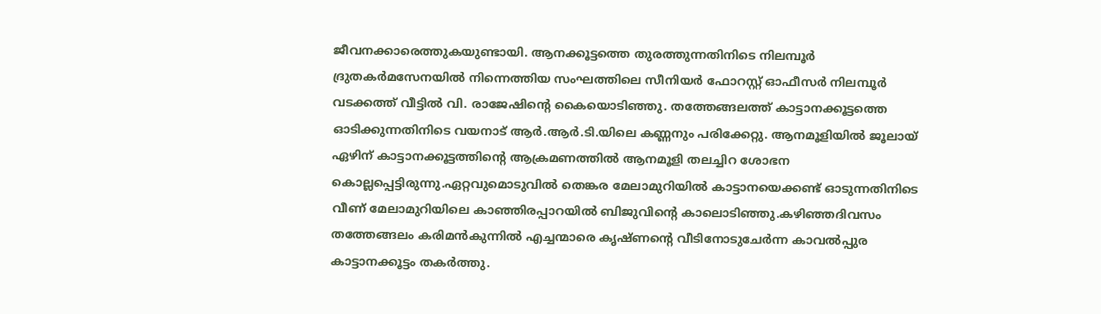ജീവനക്കാരെത്തുകയുണ്ടായി. ആനക്കൂട്ടത്തെ തുരത്തുന്നതിനിടെ നിലമ്പൂര്‍ ദ്രുതകര്‍മസേനയില്‍ നിന്നെത്തിയ സംഘത്തിലെ സീനിയര്‍ ഫോറസ്റ്റ് ഓഫീസര്‍ നിലമ്പൂര്‍ വടക്കത്ത് വീട്ടില്‍ വി. രാജേഷിന്റെ കൈയൊടിഞ്ഞു. തത്തേങ്ങലത്ത് കാട്ടാനക്കൂട്ടത്തെ ഓടിക്കുന്നതിനിടെ വയനാട് ആര്‍.ആര്‍.ടി.യിലെ കണ്ണനും പരിക്കേറ്റു. ആനമൂളിയില്‍ ജൂലായ് ഏഴിന് കാട്ടാനക്കൂട്ടത്തിന്റെ ആക്രമണത്തില്‍ ആനമൂളി തലച്ചിറ ശോഭന കൊല്ലപ്പെട്ടിരുന്നു.ഏറ്റവുമൊടുവില്‍ തെങ്കര മേലാമുറിയില്‍ കാട്ടാനയെക്കണ്ട് ഓടുന്നതിനിടെ വീണ് മേലാമുറിയിലെ കാഞ്ഞിരപ്പാറയില്‍ ബിജുവിന്റെ കാലൊടിഞ്ഞു.കഴിഞ്ഞദിവസം തത്തേങ്ങലം കരിമന്‍കുന്നില്‍ എച്ചന്മാരെ കൃഷ്ണന്റെ വീടിനോടുചേര്‍ന്ന കാവല്‍പ്പുര കാട്ടാനക്കൂട്ടം തകര്‍ത്തു.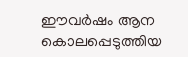ഈവര്‍ഷം ആന കൊലപ്പെടുത്തിയ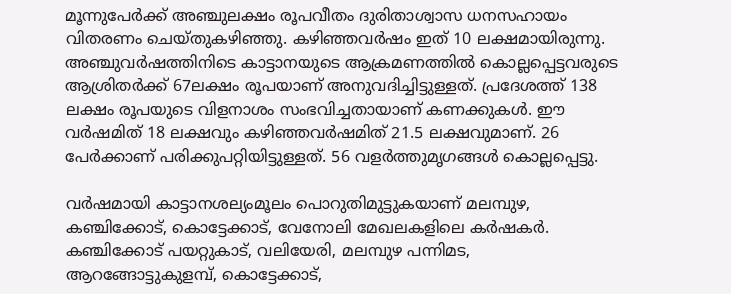മൂന്നുപേര്‍ക്ക് അഞ്ചുലക്ഷം രൂപവീതം ദുരിതാശ്വാസ ധനസഹായം വിതരണം ചെയ്തുകഴിഞ്ഞു. കഴിഞ്ഞവര്‍ഷം ഇത് 10 ലക്ഷമായിരുന്നു. അഞ്ചുവര്‍ഷത്തിനിടെ കാട്ടാനയുടെ ആക്രമണത്തില്‍ കൊല്ലപ്പെട്ടവരുടെ ആശ്രിതര്‍ക്ക് 67ലക്ഷം രൂപയാണ് അനുവദിച്ചിട്ടുള്ളത്. പ്രദേശത്ത് 138 ലക്ഷം രൂപയുടെ വിളനാശം സംഭവിച്ചതായാണ് കണക്കുകള്‍. ഈ വര്‍ഷമിത് 18 ലക്ഷവും കഴിഞ്ഞവര്‍ഷമിത് 21.5 ലക്ഷവുമാണ്. 26 പേര്‍ക്കാണ് പരിക്കുപറ്റിയിട്ടുള്ളത്. 56 വളര്‍ത്തുമൃഗങ്ങള്‍ കൊല്ലപ്പെട്ടു.

വര്‍ഷമായി കാട്ടാനശല്യംമൂലം പൊറുതിമുട്ടുകയാണ് മലമ്പുഴ, കഞ്ചിക്കോട്, കൊട്ടേക്കാട്, വേനോലി മേഖലകളിലെ കര്‍ഷകര്‍. കഞ്ചിക്കോട് പയറ്റുകാട്, വലിയേരി, മലമ്പുഴ പന്നിമട, ആറങ്ങോട്ടുകുളമ്പ്, കൊട്ടേക്കാട്,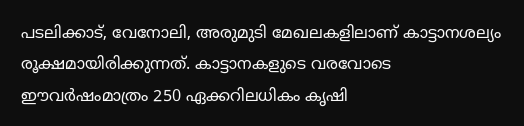പടലിക്കാട്, വേനോലി, അരുമുടി മേഖലകളിലാണ് കാട്ടാനശല്യം രൂക്ഷമായിരിക്കുന്നത്. കാട്ടാനകളുടെ വരവോടെ ഈവര്‍ഷംമാത്രം 250 ഏക്കറിലധികം കൃഷി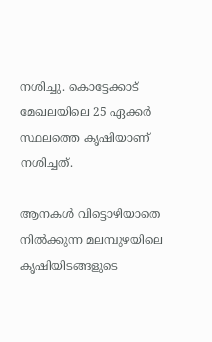നശിച്ചു. കൊട്ടേക്കാട് മേഖലയിലെ 25 ഏക്കര്‍ സ്ഥലത്തെ കൃഷിയാണ് നശിച്ചത്.

ആനകള്‍ വിട്ടൊഴിയാതെ നില്‍ക്കുന്ന മലമ്പുഴയിലെ കൃഷിയിടങ്ങളുടെ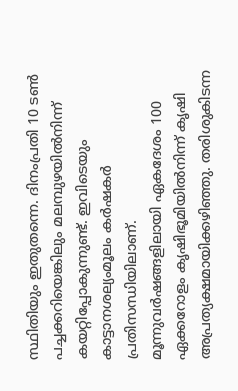സ്ഥിതിയും ഇതുതന്നെ. ദിനംപ്രതി 10 ടണ്‍ പച്ചക്കറിയെങ്കിലും മലമ്പുഴയില്‍നിന്ന് കയറ്റിപ്പോകുന്നുണ്ട്. ഇവിടെയും കാട്ടാനശല്യംമൂലം കര്‍ഷകര്‍ പ്രതിസന്ധിയിലാണ്. മൂന്നുവര്‍ഷങ്ങളിലായി ഏകദേശം 100 ഏക്കറോളം കൃഷിഭൂമിയില്‍നിന്ന് കൃഷി അപ്രത്യക്ഷമായിക്കഴിഞ്ഞു. തരിശുകിടന്ന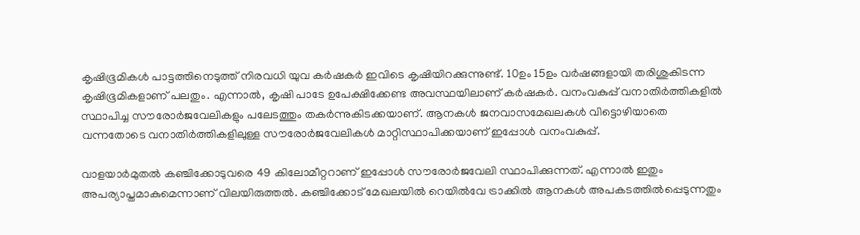കൃഷിഭൂമികള്‍ പാട്ടത്തിനെടുത്ത് നിരവധി യുവ കര്‍ഷകര്‍ ഇവിടെ കൃഷിയിറക്കുന്നുണ്ട്. 10ഉം 15ഉം വര്‍ഷങ്ങളായി തരിശുകിടന്ന കൃഷിഭൂമികളാണ് പലതും. എന്നാല്‍, കൃഷി പാടേ ഉപേക്ഷിക്കേണ്ട അവസ്ഥയിലാണ് കര്‍ഷകര്‍. വനംവകുപ്പ് വനാതിര്‍ത്തികളില്‍ സ്ഥാപിച്ച സൗരോര്‍ജവേലികളും പലേടത്തും തകര്‍ന്നുകിടക്കയാണ്. ആനകള്‍ ജനവാസമേഖലകള്‍ വിട്ടൊഴിയാതെ വന്നതോടെ വനാതിര്‍ത്തികളിലുള്ള സൗരോര്‍ജവേലികള്‍ മാറ്റിസ്ഥാപിക്കയാണ് ഇപ്പോള്‍ വനംവകുപ്പ്.

വാളയാര്‍മുതല്‍ കഞ്ചിക്കോടുവരെ 49 കിലോമീറ്ററാണ് ഇപ്പോള്‍ സൗരോര്‍ജവേലി സ്ഥാപിക്കുന്നത്. എന്നാല്‍ ഇതും അപര്യാപ്തമാകുമെന്നാണ് വിലയിരുത്തല്‍. കഞ്ചിക്കോട് മേഖലയില്‍ റെയില്‍വേ ട്രാക്കില്‍ ആനകള്‍ അപകടത്തില്‍പ്പെടുന്നതും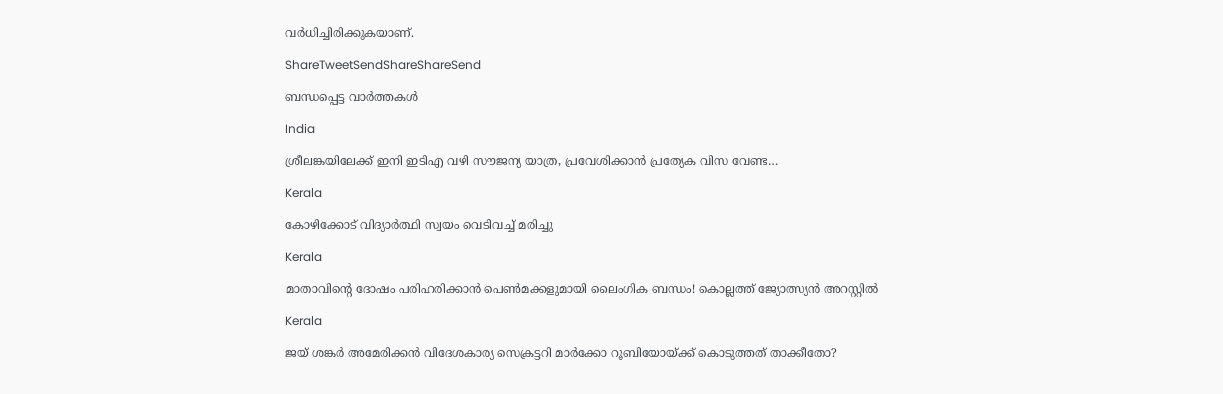വര്‍ധിച്ചിരിക്കുകയാണ്.

ShareTweetSendShareShareSend

ബന്ധപ്പെട്ട വാര്‍ത്തകള്‍

India

ശ്രീലങ്കയിലേക്ക് ഇനി ഇടിഎ വഴി സൗജന്യ യാത്ര, പ്രവേശിക്കാന്‍ പ്രത്യേക വിസ വേണ്ട…

Kerala

കോഴിക്കോട് വിദ്യാര്‍ത്ഥി സ്വയം വെടിവച്ച് മരിച്ചു

Kerala

മാതാവിന്റെ ദോഷം പരിഹരിക്കാന്‍ പെണ്‍മക്കളുമായി ലൈംഗിക ബന്ധം! കൊല്ലത്ത് ജ്യോത്സ്യന്‍ അറസ്റ്റില്‍

Kerala

ജയ് ശങ്കര്‍ അമേരിക്കന്‍ വിദേശകാര്യ സെക്രട്ടറി മാര്‍ക്കോ റൂബിയോയ്‌ക്ക് കൊടുത്തത് താക്കീതോ?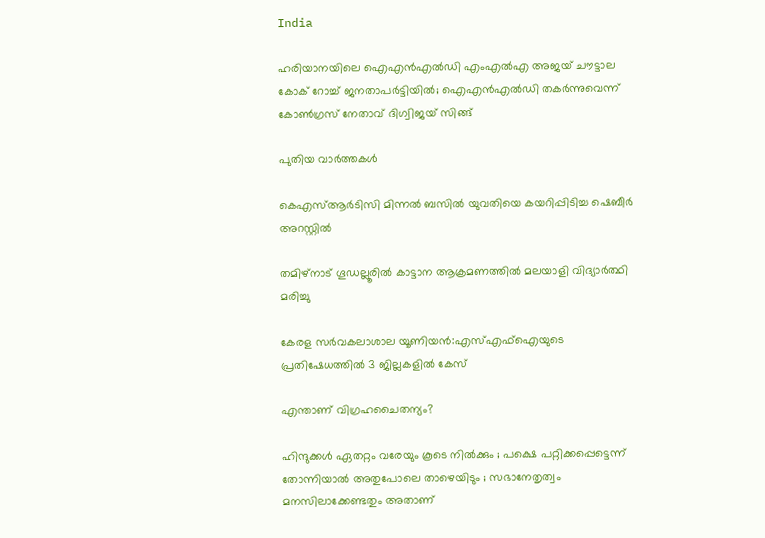India

ഹരിയാനയിലെ ഐഎന്‍എല്‍ഡി എംഎല്‍എ അജയ് ചൗട്ടാല കോക് റോച്ച് ജനതാപര്‍ട്ടിയില്‍; ഐഎന്‍എല്‍ഡി തകര്‍ന്നുവെന്ന് കോണ്‍ഗ്രസ് നേതാവ് ദിഗ്വിജയ് സിങ്ങ്

പുതിയ വാര്‍ത്തകള്‍

കെഎസ്ആര്‍ടിസി മിന്നല്‍ ബസില്‍ യുവതിയെ കയറിപ്പിടിച്ച ഷെബീര്‍ അറസ്റ്റില്‍

തമിഴ്‌നാട് ഗൂഡല്ലൂരില്‍ കാട്ടാന ആക്രമണത്തില്‍ മലയാളി വിദ്യാര്‍ത്ഥി മരിച്ചു

കേരള സര്‍വകലാശാല യൂണിയന്‍:എസ്എഫ്‌ഐയുടെ പ്രതിഷേധത്തില്‍ 3 ജില്ലകളില്‍ കേസ്

എന്താണ് വിഗ്രഹചൈതന്യം?

ഹിന്ദുക്കൾ ഏതറ്റം വരേയും കൂടെ നില്‍ക്കും ; പക്ഷെ പറ്റിക്കപ്പെട്ടെന്ന് തോന്നിയാല്‍ അതുപോലെ താഴെയിടും ; സഭാനേതൃത്വം മനസിലാക്കേണ്ടതും അതാണ്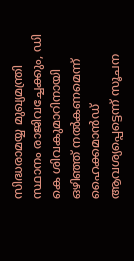സിദ്ധരാമയ്യ മുഖ്യമന്ത്രി സ്ഥാനം രാജിവച്ചേക്കും, ഡി കെ ശിവകുമാറിനായി ഒഴിഞ്ഞ് നല്‍കണമെന്ന് ഹൈക്കമാന്‍ഡ് ആവശ്യപ്പെട്ടെന്ന് സൂചന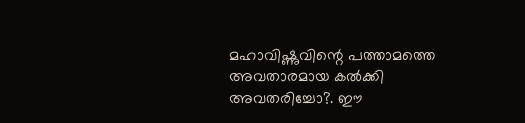മഹാവിഷ്ണുവിന്റെ പത്താമത്തെ അവതാരമായ കല്‍ക്കി അവതരിച്ചോ?. ഈ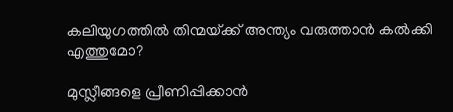കലിയുഗത്തില്‍ തിന്മയ്‌ക്ക് അന്ത്യം വരുത്താന്‍ കല്‍ക്കി എത്തുമോ?

മുസ്ലീങ്ങളെ പ്രീണിപ്പിക്കാൻ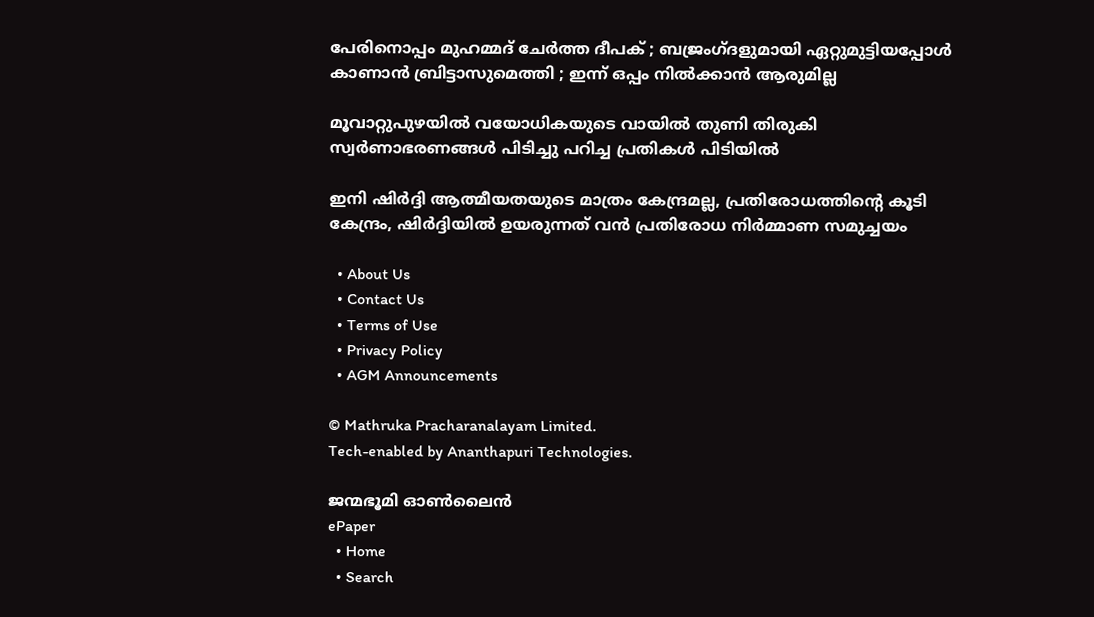പേരിനൊപ്പം മുഹമ്മദ് ചേർത്ത ദീപക് ; ബജ്രംഗ്ദളുമായി ഏറ്റുമുട്ടിയപ്പോൾ കാണാൻ ബ്രിട്ടാസുമെത്തി ; ഇന്ന് ഒപ്പം നിൽക്കാൻ ആരുമില്ല

മൂവാറ്റുപുഴയില്‍ വയോധികയുടെ വായില്‍ തുണി തിരുകി സ്വര്‍ണാഭരണങ്ങള്‍ പിടിച്ചു പറിച്ച പ്രതികള്‍ പിടിയില്‍

ഇനി ഷിര്‍ദ്ദി ആത്മീയതയുടെ മാത്രം കേന്ദ്രമല്ല, പ്രതിരോധത്തിന്റെ കൂടി കേന്ദ്രം, ഷിര്‍ദ്ദിയില്‍ ഉയരുന്നത് വന്‍ പ്രതിരോധ നിര്‍മ്മാണ സമുച്ചയം

  • About Us
  • Contact Us
  • Terms of Use
  • Privacy Policy
  • AGM Announcements

© Mathruka Pracharanalayam Limited.
Tech-enabled by Ananthapuri Technologies.

ജന്മഭൂമി ഓണ്‍ലൈന്‍
ePaper
  • Home
  • Search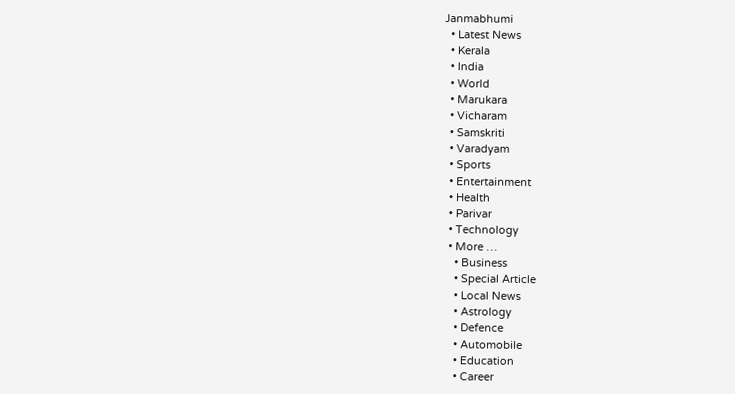Janmabhumi
  • Latest News
  • Kerala
  • India
  • World
  • Marukara
  • Vicharam
  • Samskriti
  • Varadyam
  • Sports
  • Entertainment
  • Health
  • Parivar
  • Technology
  • More …
    • Business
    • Special Article
    • Local News
    • Astrology
    • Defence
    • Automobile
    • Education
    • Career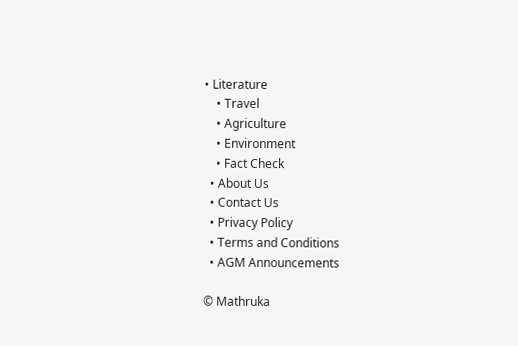• Literature
    • Travel
    • Agriculture
    • Environment
    • Fact Check
  • About Us
  • Contact Us
  • Privacy Policy
  • Terms and Conditions
  • AGM Announcements

© Mathruka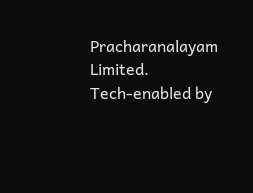Pracharanalayam Limited.
Tech-enabled by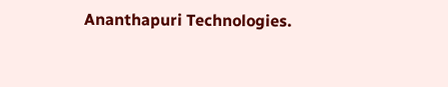Ananthapuri Technologies.